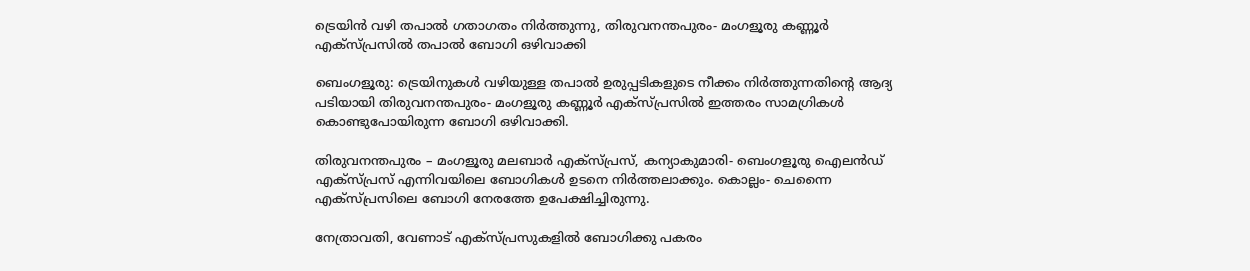ട്രെയിൻ വഴി തപാൽ ഗതാഗതം നിർത്തുന്നു, തിരുവനന്തപുരം- മംഗളൂരു കണ്ണൂര്‍ എക്സ്പ്രസില്‍ തപാൽ ബോഗി ഒഴിവാക്കി

ബെംഗളൂരു: ട്രെയിനുകള്‍ വഴിയുള്ള തപാല്‍ ഉരുപ്പടികളുടെ നീക്കം നിര്‍ത്തുന്നതിന്റെ ആദ്യ പടിയായി തിരുവനന്തപുരം- മംഗളൂരു കണ്ണൂര്‍ എക്സ്പ്രസില്‍ ഇത്തരം സാമഗ്രികള്‍ കൊണ്ടുപോയിരുന്ന ബോഗി ഒഴിവാക്കി.

തിരുവനന്തപുരം – മംഗളൂരു മലബാര്‍ എക്സ്പ്രസ്, കന്യാകുമാരി- ബെംഗളൂരു ഐലന്‍ഡ് എക്സ്പ്രസ് എന്നിവയിലെ ബോഗികള്‍ ഉടനെ നിര്‍ത്തലാക്കും. കൊല്ലം- ചെന്നൈ എക്സ്പ്രസിലെ ബോഗി നേരത്തേ ഉപേക്ഷിച്ചിരുന്നു.

നേത്രാവതി, വേണാട് എക്സ്പ്രസുകളില്‍‍ ബോഗിക്കു പകരം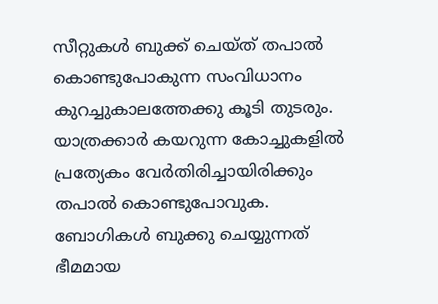സീറ്റുകള്‍ ബുക്ക് ചെയ്ത് തപാല്‍ കൊണ്ടുപോകുന്ന സംവിധാനം കുറച്ചുകാലത്തേക്കു കൂടി തുടരും. യാത്രക്കാര്‍ കയറുന്ന കോച്ചുകളില്‍ പ്രത്യേകം വേര്‍തിരിച്ചായിരിക്കും തപാല്‍ കൊണ്ടുപോവുക. ബോഗികള്‍ ബുക്കു ചെയ്യുന്നത് ഭീമമായ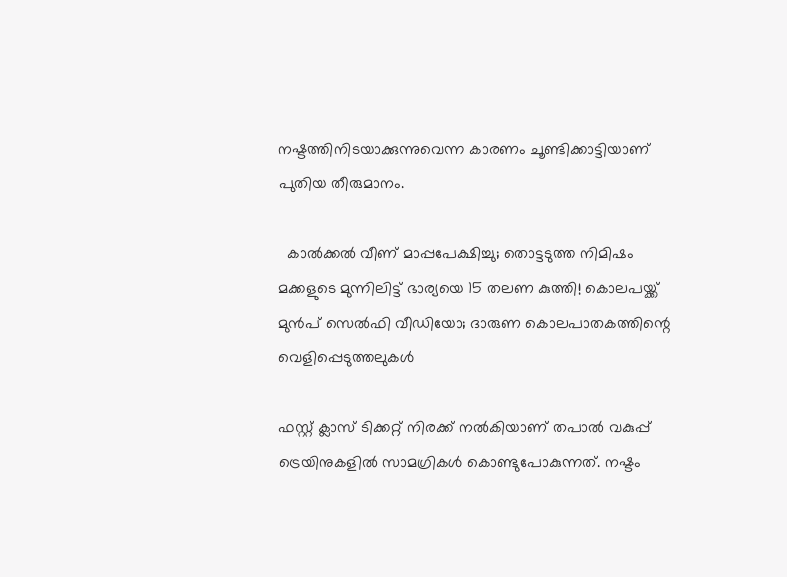നഷ്ടത്തിനിടയാക്കുന്നുവെന്ന കാരണം ചൂണ്ടിക്കാട്ടിയാണ് പുതിയ തീരുമാനം.

  കാൽക്കൽ വീണ് മാപ്പപേക്ഷിച്ചു; തൊട്ടടുത്ത നിമിഷം മക്കളുടെ മുന്നിലിട്ട് ഭാര്യയെ 15 തലണ കുത്തി! കൊലപയ്ക്ക് മുൻപ് സെൽഫി വീഡിയോ; ദാരുണ കൊലപാതകത്തിന്റെ വെളിപ്പെടുത്തലുകൾ

ഫസ്റ്റ് ക്ലാസ് ടിക്കറ്റ് നിരക്ക് നല്‍കിയാണ് തപാല്‍ വകുപ്പ് ട്രെയിനുകളില്‍ സാമഗ്രികള്‍ കൊണ്ടുപോകുന്നത്. നഷ്ടം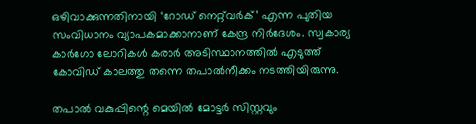ഒഴിവാക്കുന്നതിനായി ‘റോഡ് നെറ്റ്‌വര്‍ക്’ എന്ന പുതിയ സംവിധാനം വ്യാപകമാക്കാനാണ് കേന്ദ്ര നിര്‍ദേശം. സ്വകാര്യ കാര്‍ഗോ ലോറികള്‍ കരാര്‍ അടിസ്ഥാനത്തില്‍ എടുത്ത് കോവിഡ് കാലത്തു തന്നെ തപാല്‍നീക്കം നടത്തിയിരുന്നു.

തപാല്‍ വകുപ്പിന്റെ മെയില്‍ മോട്ടര്‍ സിസ്റ്റവും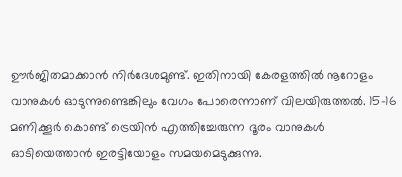ഊര്‍ജിതമാക്കാന്‍ നിര്‍ദേശമുണ്ട്. ഇതിനായി കേരളത്തില്‍ നൂറോളം വാനുകള്‍ ഓടുന്നുണ്ടെങ്കിലും വേഗം പോരെന്നാണ് വിലയിരുത്തല്‍. 15-16 മണിക്കൂര്‍ കൊണ്ട് ട്രെയിന്‍ എത്തിച്ചേരുന്ന ദൂരം വാനുകള്‍ ഓടിയെത്താന്‍ ഇരട്ടിയോളം സമയമെടുക്കുന്നു.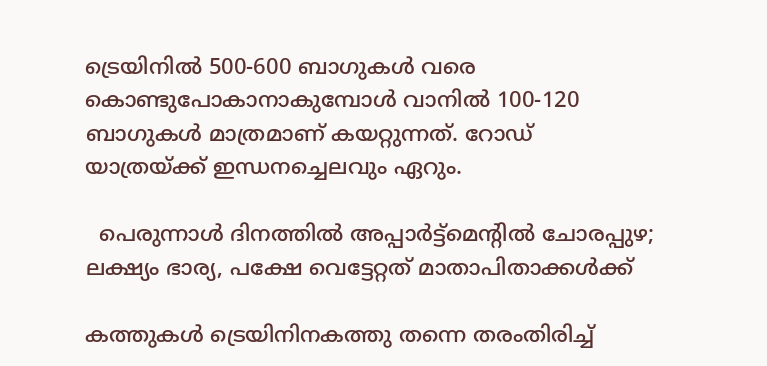ട്രെയിനില്‍ 500-600 ബാഗുകള്‍ വരെ കൊണ്ടുപോകാനാകുമ്പോൾ വാനില്‍ 100-120 ബാഗുകള്‍ മാത്രമാണ് കയറ്റുന്നത്. റോഡ് യാത്രയ്ക്ക് ഇന്ധനച്ചെലവും ഏറും.

  പെരുന്നാൾ ദിനത്തിൽ അപ്പാർട്ട്‌മെന്റിൽ ചോരപ്പുഴ; ലക്ഷ്യം ഭാര്യ, പക്ഷേ വെട്ടേറ്റത് മാതാപിതാക്കൾക്ക്

കത്തുകള്‍ ട്രെയിനിനകത്തു തന്നെ തരംതിരിച്ച്‌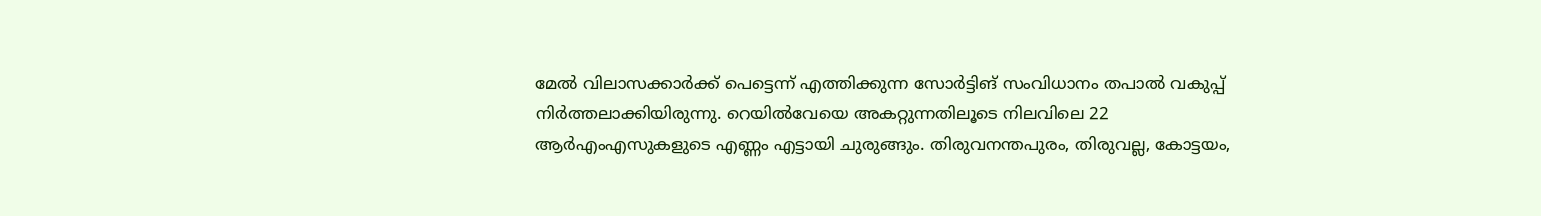മേല്‍ വിലാസക്കാര്‍ക്ക് പെട്ടെന്ന് എത്തിക്കുന്ന സോര്‍ട്ടിങ് സംവിധാനം തപാല്‍ വകുപ്പ് നിര്‍ത്തലാക്കിയിരുന്നു. റെയില്‍വേയെ അകറ്റുന്നതിലൂടെ നിലവിലെ 22 ആര്‍എംഎസുകളുടെ എണ്ണം എട്ടായി ചുരുങ്ങും. തിരുവനന്തപുരം, തിരുവല്ല, കോട്ടയം,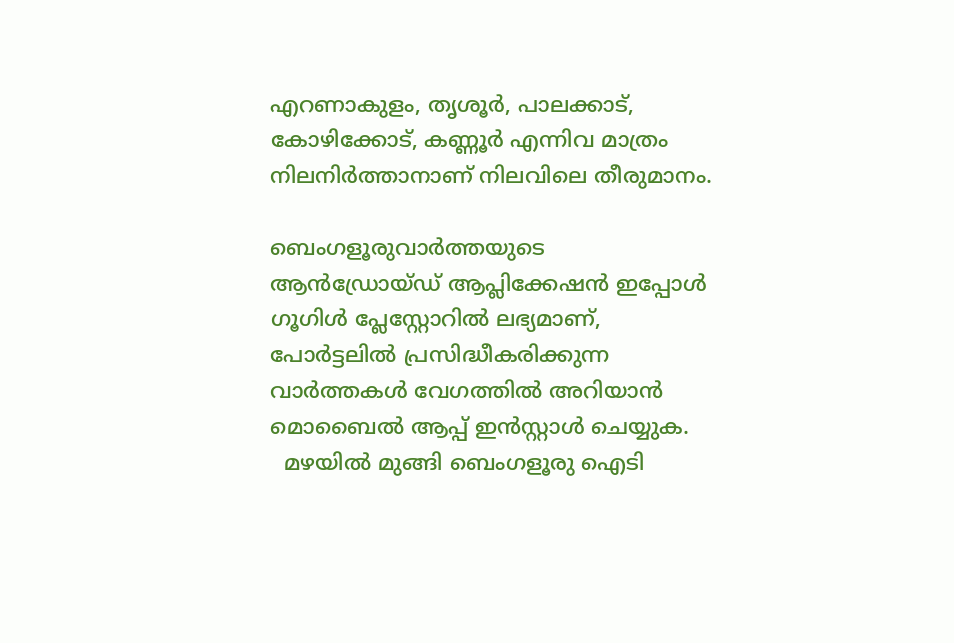എറണാകുളം, തൃശൂര്‍, പാലക്കാട്, കോഴിക്കോട്, കണ്ണൂര്‍ എന്നിവ മാത്രം നിലനിര്‍ത്താനാണ് നിലവിലെ തീരുമാനം.

ബെംഗളൂരുവാർത്തയുടെ ആൻഡ്രോയ്ഡ് ആപ്ലിക്കേഷൻ ഇപ്പോൾ ഗൂഗിൾ പ്ലേസ്റ്റോറിൽ ലഭ്യമാണ്, പോർട്ടലിൽ പ്രസിദ്ധീകരിക്കുന്ന വാർത്തകൾ വേഗത്തിൽ അറിയാൻ മൊബൈൽ ആപ്പ് ഇൻസ്റ്റാൾ ചെയ്യുക.
  മഴയിൽ മുങ്ങി ബെംഗളൂരു ഐടി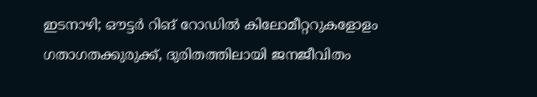ഇടനാഴി; ഔട്ടർ റിങ് റോഡിൽ കിലോമീറ്ററുകളോളം ഗതാഗതക്കുരുക്ക്, ദുരിതത്തിലായി ജനജീവിതം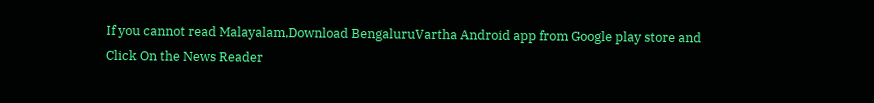If you cannot read Malayalam,Download BengaluruVartha Android app from Google play store and Click On the News Reader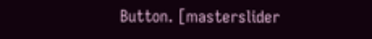Button. [masterslider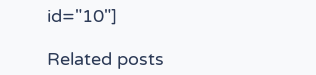id="10"]

Related posts